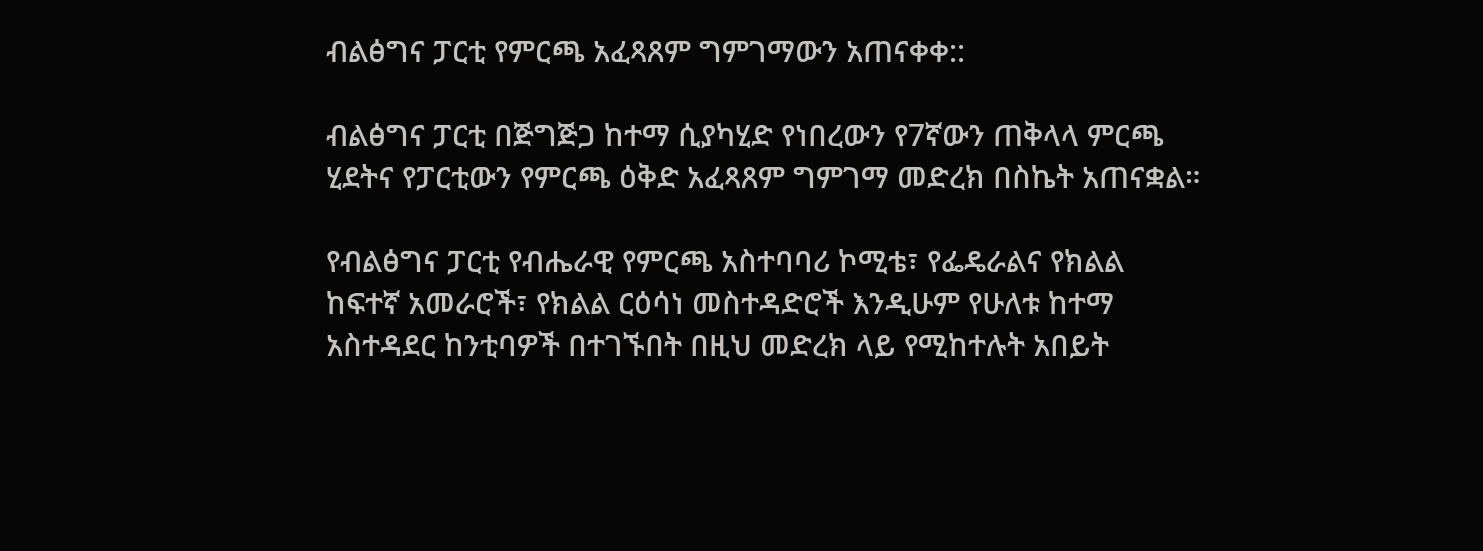ብልፅግና ፓርቲ የምርጫ አፈጻጸም ግምገማውን አጠናቀቀ::

ብልፅግና ፓርቲ በጅግጅጋ ከተማ ሲያካሂድ የነበረውን የ7ኛውን ጠቅላላ ምርጫ ሂደትና የፓርቲውን የምርጫ ዕቅድ አፈጻጸም ግምገማ መድረክ በስኬት አጠናቋል።

የብልፅግና ፓርቲ የብሔራዊ የምርጫ አስተባባሪ ኮሚቴ፣ የፌዴራልና የክልል ከፍተኛ አመራሮች፣ የክልል ርዕሳነ መስተዳድሮች እንዲሁም የሁለቱ ከተማ አስተዳደር ከንቲባዎች በተገኙበት በዚህ መድረክ ላይ የሚከተሉት አበይት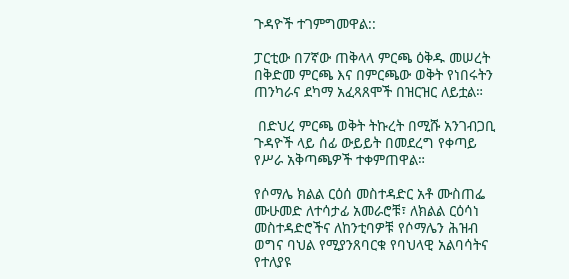ጉዳዮች ተገምግመዋል::

ፓርቲው በ7ኛው ጠቅላላ ምርጫ ዕቅዱ መሠረት በቅድመ ምርጫ እና በምርጫው ወቅት የነበሩትን ጠንካራና ደካማ አፈጻጸሞች በዝርዝር ለይቷል።

 በድህረ ምርጫ ወቅት ትኩረት በሚሹ አንገብጋቢ ጉዳዮች ላይ ሰፊ ውይይት በመደረግ የቀጣይ የሥራ አቅጣጫዎች ተቀምጠዋል።

የሶማሌ ክልል ርዕሰ መስተዳድር አቶ ሙስጠፌ ሙሁመድ ለተሳታፊ አመራሮቹ፣ ለክልል ርዕሳነ መስተዳድሮችና ለከንቲባዎቹ የሶማሌን ሕዝብ ወግና ባህል የሚያንጸባርቁ የባህላዊ አልባሳትና የተለያዩ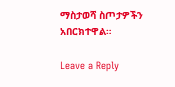ማስታወሻ ስጦታዎችን አበርክተዋል።

Leave a Reply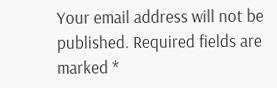Your email address will not be published. Required fields are marked *